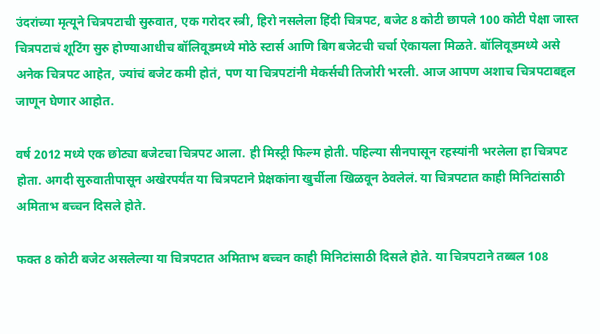उंदरांच्या मृत्यूने चित्रपटाची सुरुवात, एक गरोदर स्त्री, हिरो नसलेला हिंदी चित्रपट, बजेट 8 कोटी छापले 100 कोटी पेक्षा जास्त
चित्रपटाचं शूटिंग सुरु होण्याआधीच बॉलिवूडमध्ये मोठे स्टार्स आणि बिग बजेटची चर्चा ऐकायला मिळते. बॉलिवूडमध्ये असे अनेक चित्रपट आहेत, ज्यांचं बजेट कमी होतं, पण या चित्रपटांनी मेकर्सची तिजोरी भरली. आज आपण अशाच चित्रपटाबद्दल जाणून घेणार आहोत.

वर्ष 2012 मध्ये एक छोट्या बजेटचा चित्रपट आला. ही मिस्ट्री फिल्म होती. पहिल्या सीनपासून रहस्यांनी भरलेला हा चित्रपट होता. अगदी सुरुवातीपासून अखेरपर्यंत या चित्रपटाने प्रेक्षकांना खुर्चीला खिळवून ठेवलेलं. या चित्रपटात काही मिनिटांसाठी अमिताभ बच्चन दिसले होते.

फक्त 8 कोटी बजेट असलेल्या या चित्रपटात अमिताभ बच्चन काही मिनिटांसाठी दिसले होते. या चित्रपटाने तब्बल 108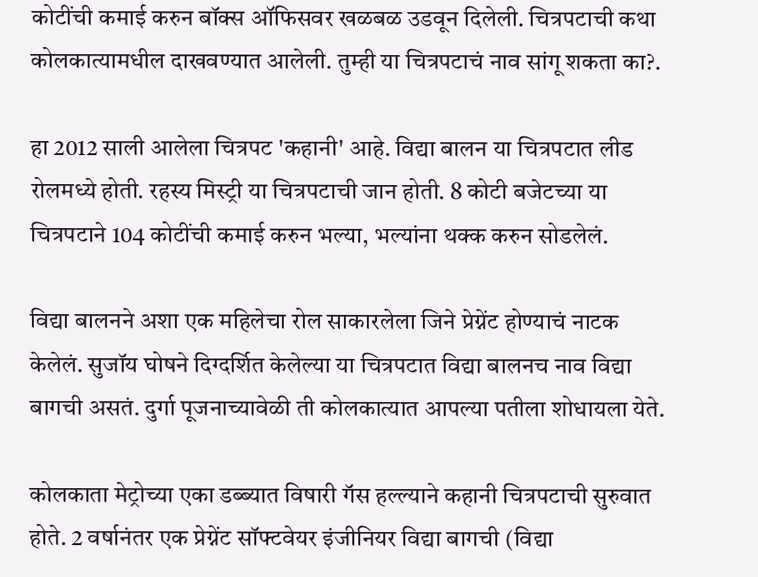कोटींची कमाई करुन बॉक्स ऑफिसवर खळबळ उडवून दिलेली. चित्रपटाची कथा कोलकात्यामधील दाखवण्यात आलेली. तुम्ही या चित्रपटाचं नाव सांगू शकता का?.

हा 2012 साली आलेला चित्रपट 'कहानी' आहे. विद्या बालन या चित्रपटात लीड रोलमध्ये होती. रहस्य मिस्ट्री या चित्रपटाची जान होती. 8 कोटी बजेटच्या या चित्रपटाने 104 कोटींची कमाई करुन भल्या, भल्यांना थक्क करुन सोडलेलं.

विद्या बालनने अशा एक महिलेचा रोल साकारलेला जिने प्रेग्नेंट होण्याचं नाटक केलेलं. सुजॉय घोषने दिग्दर्शित केलेल्या या चित्रपटात विद्या बालनच नाव विद्या बागची असतं. दुर्गा पूजनाच्यावेळी ती कोलकात्यात आपल्या पतीला शोधायला येते.

कोलकाता मेट्रोच्या एका डब्ब्यात विषारी गॅस हल्ल्याने कहानी चित्रपटाची सुरुवात होते. 2 वर्षानंतर एक प्रेग्नेंट सॉफ्टवेयर इंजीनियर विद्या बागची (विद्या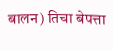बालन) तिचा बेपत्ता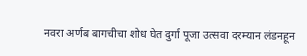नवरा अर्णब बागचीचा शोध घेत दुर्गा पूजा उत्सवा दरम्यान लंडनहून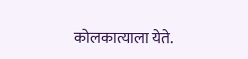कोलकात्याला येते.